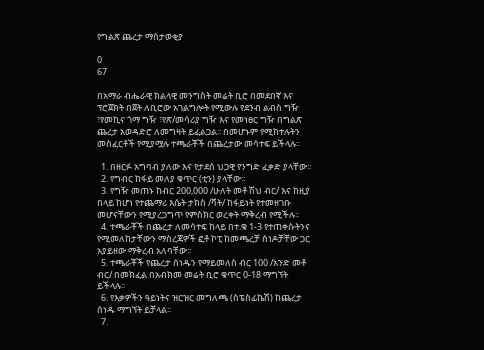የግልጽ ጨረታ ማስታወቂያ

0
67

በአማራ ብሔራዊ ክልላዊ መንግስት መሬት ቢሮ በመደበኛ እና ፕሮጀክት በጀት ለቢሮው አገልግሎት የሚውሉ የደንብ ልብስ ግዥ ፣የመኪና ጎማ ግዥ ፣የጽ/መሳሪያ ግዥ እና የመነፀር ግዥ በግልጽ ጨረታ አወዳድሮ ለመግዛት ይፈልጋል፡፡ በመሆኑም የሚከተሉትን መስፈርቶች የሚያሟሉ ተጫራቾች በጨረታው መሳተፍ ይችላሉ፡፡

  1. በዘርፉ አግባብ ያለው እና የታደሰ ህጋዊ የንግድ ፈቃድ ያላቸው፡፡
  2. የግብር ከፋይ መለያ ቁጥር (ቲን) ያላቸው፡፡
  3. የግዥ መጠኑ ከብር 200,000 /ሁለት መቶ ሽህ ብር/ እና ከዚያ በላይ ከሆነ የተጨማሪ እሴት ታክስ /ቫት/ ከፋይነት የተመዘገቡ መሆናቸውን የሚያረጋግጥ የምስክር ወረቀት ማቅረብ የሚችሉ፡፡
  4. ተጫራቾች በጨረታ ለመሳተፍ ከላይ በተ.ቁ 1-3 የተጠቀሱትንና የሚመለከታቸውን ማስረጃዎች ፎቶ ኮፒ ከመጫረቻ ሰነዶቻቸው ጋር አያይዘው ማቅረብ አለባቸው፡፡
  5. ተጫራቾች የጨረታ ሰነዱን የማይመለስ ብር 100 /አንድ መቶ ብር/ በመክፈል በአብክመ መሬት ቢሮ ቁጥር 0-18 ማግኘት ይችላሉ፡፡
  6. የእቃዎችን ዓይነትና ዝርዝር መግለጫ (ስፔስፊኬሽ) ከጨረታ ሰነዱ ማግኘት ይቻላል፡፡
  7.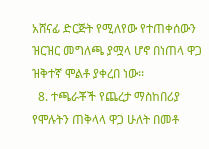አሸናፊ ድርጅት የሚለየው የተጠቀሰውን ዝርዝር መግለጫ ያሟላ ሆኖ በነጠላ ዋጋ ዝቅተኛ ሞልቶ ያቀረበ ነው፡፡
  8. ተጫራቾች የጨረታ ማስከበሪያ የሞሉትን ጠቅላላ ዋጋ ሁለት በመቶ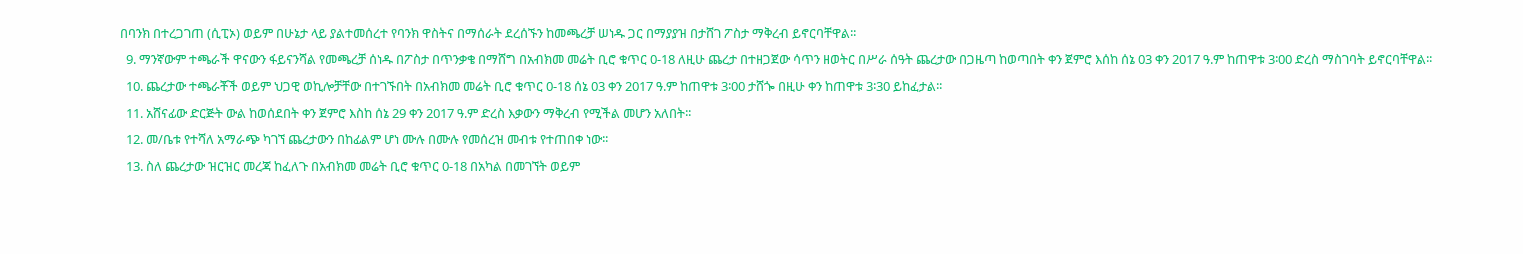በባንክ በተረጋገጠ (ሲፒኦ) ወይም በሁኔታ ላይ ያልተመሰረተ የባንክ ዋስትና በማሰራት ደረሰኙን ከመጫረቻ ሠነዱ ጋር በማያያዝ በታሸገ ፖስታ ማቅረብ ይኖርባቸዋል፡፡
  9. ማንኛውም ተጫራች ዋናውን ፋይናንሻል የመጫረቻ ሰነዱ በፖስታ በጥንቃቄ በማሸግ በአብክመ መሬት ቢሮ ቁጥር 0-18 ለዚሁ ጨረታ በተዘጋጀው ሳጥን ዘወትር በሥራ ሰዓት ጨረታው በጋዜጣ ከወጣበት ቀን ጀምሮ እሰከ ሰኔ 03 ቀን 2017 ዓ.ም ከጠዋቱ 3፡00 ድረስ ማስገባት ይኖርባቸዋል፡፡
  10. ጨረታው ተጫራቾች ወይም ህጋዊ ወኪሎቻቸው በተገኙበት በአብክመ መሬት ቢሮ ቁጥር 0-18 ሰኔ 03 ቀን 2017 ዓ.ም ከጠዋቱ 3፡00 ታሸጐ በዚሁ ቀን ከጠዋቱ 3፡30 ይከፈታል፡፡
  11. አሸናፊው ድርጅት ውል ከወሰደበት ቀን ጀምሮ እስከ ሰኔ 29 ቀን 2017 ዓ.ም ድረስ እቃውን ማቅረብ የሚችል መሆን አለበት፡፡
  12. መ/ቤቱ የተሻለ አማራጭ ካገኘ ጨረታውን በከፊልም ሆነ ሙሉ በሙሉ የመሰረዝ መብቱ የተጠበቀ ነው፡፡
  13. ስለ ጨረታው ዝርዝር መረጃ ከፈለጉ በአብክመ መሬት ቢሮ ቁጥር 0-18 በአካል በመገኘት ወይም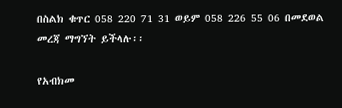በስልክ ቁጥር 058 220 71 31 ወይም 058 226 55 06 በመደወል መረጃ ማግኘት ይችላሉ፡፡

የአብክመ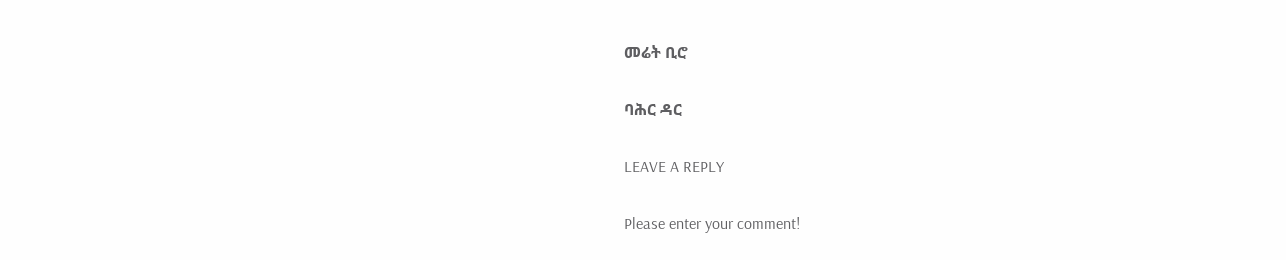መሬት ቢሮ

ባሕር ዳር

LEAVE A REPLY

Please enter your comment!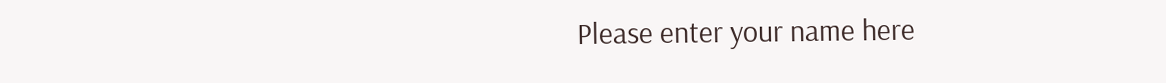Please enter your name here